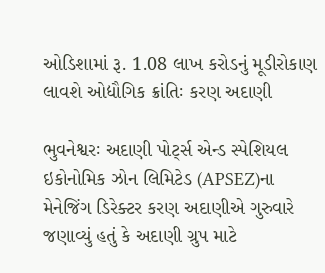ઓડિશામાં રૂ. 1.08 લાખ કરોડનું મૂડીરોકાણ લાવશે ઓદ્યૌગિક ક્રાંતિઃ કરણ અદાણી

ભુવનેશ્વરઃ અદાણી પોર્ટ્સ એન્ડ સ્પેશિયલ ઇકોનોમિક ઝોન લિમિટેડ (APSEZ)ના મેનેજિંગ ડિરેક્ટર કરણ અદાણીએ ગુરુવારે જણાવ્યું હતું કે અદાણી ગ્રુપ માટે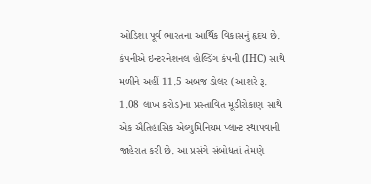ઓડિશા પૂર્વ ભારતના આર્થિક વિકાસનું હૃદય છે. કંપનીએ ઇન્ટરનેશનલ હોલ્ડિંગ કંપની (IHC) સાથે મળીને અહીં 11.5 અબજ ડોલર (આશરે રૂ. 1.08 લાખ કરોડ)ના પ્રસ્તાવિત મૂડીરોકાણ સાથે એક ઐતિહાસિક એલ્યુમિનિયમ પ્લાન્ટ સ્થાપવાની જાહેરાત કરી છે. આ પ્રસંગે સંબોધતાં તેમણે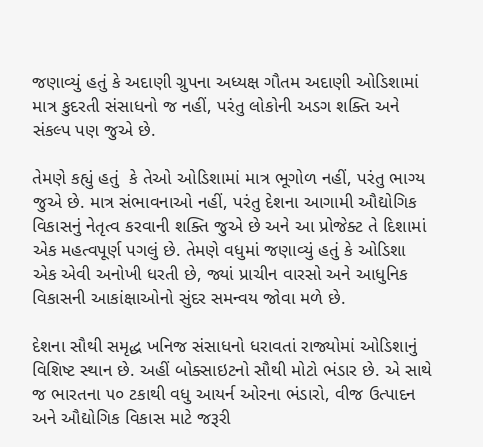જણાવ્યું હતું કે અદાણી ગ્રુપના અધ્યક્ષ ગૌતમ અદાણી ઓડિશામાં માત્ર કુદરતી સંસાધનો જ નહીં, પરંતુ લોકોની અડગ શક્તિ અને સંકલ્પ પણ જુએ છે.

તેમણે કહ્યું હતું  કે તેઓ ઓડિશામાં માત્ર ભૂગોળ નહીં, પરંતુ ભાગ્ય જુએ છે. માત્ર સંભાવનાઓ નહીં, પરંતુ દેશના આગામી ઔદ્યોગિક વિકાસનું નેતૃત્વ કરવાની શક્તિ જુએ છે અને આ પ્રોજેક્ટ તે દિશામાં એક મહત્વપૂર્ણ પગલું છે. તેમણે વધુમાં જણાવ્યું હતું કે ઓડિશા એક એવી અનોખી ધરતી છે, જ્યાં પ્રાચીન વારસો અને આધુનિક વિકાસની આકાંક્ષાઓનો સુંદર સમન્વય જોવા મળે છે.

દેશના સૌથી સમૃદ્ધ ખનિજ સંસાધનો ધરાવતાં રાજ્યોમાં ઓડિશાનું વિશિષ્ટ સ્થાન છે. અહીં બોક્સાઇટનો સૌથી મોટો ભંડાર છે. એ સાથે જ ભારતના ૫૦ ટકાથી વધુ આયર્ન ઓરના ભંડારો, વીજ ઉત્પાદન અને ઔદ્યોગિક વિકાસ માટે જરૂરી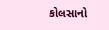કોલસાનો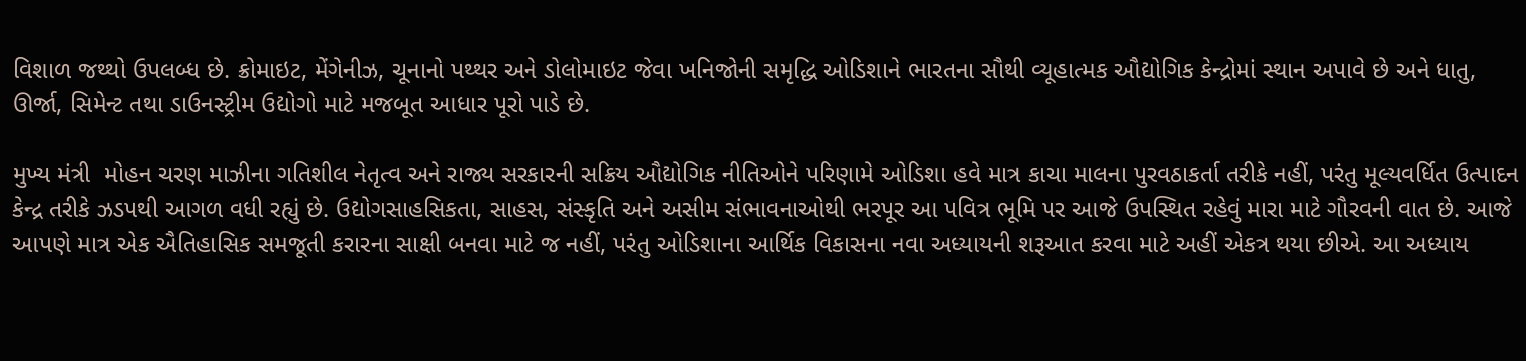વિશાળ જથ્થો ઉપલબ્ધ છે. ક્રોમાઇટ, મેંગેનીઝ, ચૂનાનો પથ્થર અને ડોલોમાઇટ જેવા ખનિજોની સમૃદ્ધિ ઓડિશાને ભારતના સૌથી વ્યૂહાત્મક ઔદ્યોગિક કેન્દ્રોમાં સ્થાન અપાવે છે અને ધાતુ, ઊર્જા, સિમેન્ટ તથા ડાઉનસ્ટ્રીમ ઉદ્યોગો માટે મજબૂત આધાર પૂરો પાડે છે.

મુખ્ય મંત્રી  મોહન ચરણ માઝીના ગતિશીલ નેતૃત્વ અને રાજ્ય સરકારની સક્રિય ઔદ્યોગિક નીતિઓને પરિણામે ઓડિશા હવે માત્ર કાચા માલના પુરવઠાકર્તા તરીકે નહીં, પરંતુ મૂલ્યવર્ધિત ઉત્પાદન કેન્દ્ર તરીકે ઝડપથી આગળ વધી રહ્યું છે. ઉદ્યોગસાહસિકતા, સાહસ, સંસ્કૃતિ અને અસીમ સંભાવનાઓથી ભરપૂર આ પવિત્ર ભૂમિ પર આજે ઉપસ્થિત રહેવું મારા માટે ગૌરવની વાત છે. આજે આપણે માત્ર એક ઐતિહાસિક સમજૂતી કરારના સાક્ષી બનવા માટે જ નહીં, પરંતુ ઓડિશાના આર્થિક વિકાસના નવા અધ્યાયની શરૂઆત કરવા માટે અહીં એકત્ર થયા છીએ. આ અધ્યાય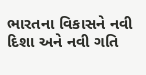ભારતના વિકાસને નવી દિશા અને નવી ગતિ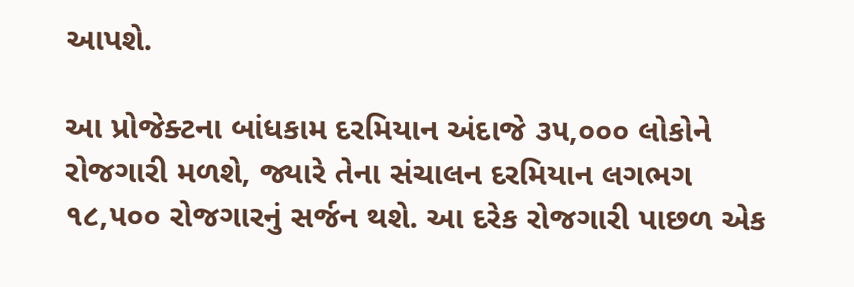આપશે.

આ પ્રોજેક્ટના બાંધકામ દરમિયાન અંદાજે ૩૫,૦૦૦ લોકોને રોજગારી મળશે, જ્યારે તેના સંચાલન દરમિયાન લગભગ ૧૮,૫૦૦ રોજગારનું સર્જન થશે. આ દરેક રોજગારી પાછળ એક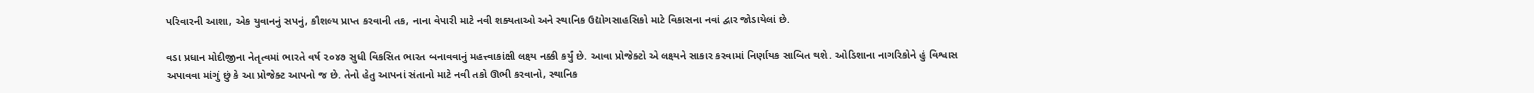પરિવારની આશા, એક યુવાનનું સપનું, કૌશલ્ય પ્રાપ્ત કરવાની તક, નાના વેપારી માટે નવી શક્યતાઓ અને સ્થાનિક ઉદ્યોગસાહસિકો માટે વિકાસના નવાં દ્વાર જોડાયેલાં છે.

વડા પ્રધાન મોદીજીના નેતૃત્વમાં ભારતે વર્ષ ૨૦૪૭ સુધી વિકસિત ભારત બનાવવાનું મહત્ત્વાકાંક્ષી લક્ષ્ય નક્કી કર્યું છે. આવા પ્રોજેક્ટો એ લક્ષ્યને સાકાર કરવામાં નિર્ણાયક સાબિત થશે. ઓડિશાના નાગરિકોને હું વિશ્વાસ અપાવવા માંગું છું કે આ પ્રોજેક્ટ આપનો જ છે. તેનો હેતુ આપનાં સંતાનો માટે નવી તકો ઊભી કરવાનો, સ્થાનિક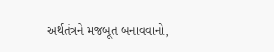અર્થતંત્રને મજબૂત બનાવવાનો,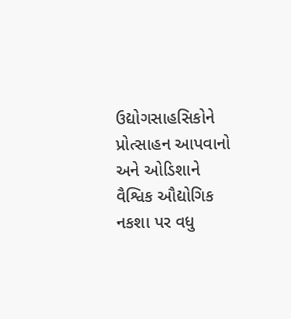ઉદ્યોગસાહસિકોને પ્રોત્સાહન આપવાનો અને ઓડિશાને વૈશ્વિક ઔદ્યોગિક નકશા પર વધુ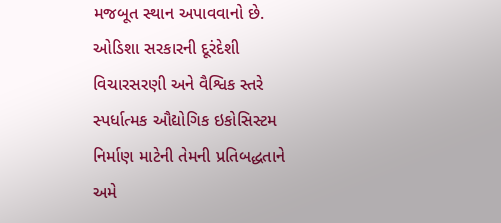મજબૂત સ્થાન અપાવવાનો છે. ઓડિશા સરકારની દૂરંદેશી વિચારસરણી અને વૈશ્વિક સ્તરે સ્પર્ધાત્મક ઔદ્યોગિક ઇકોસિસ્ટમ નિર્માણ માટેની તેમની પ્રતિબદ્ધતાને અમે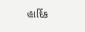હાર્દિક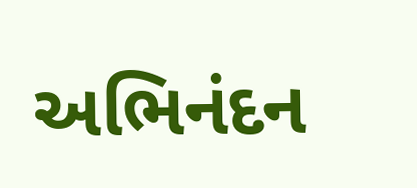અભિનંદન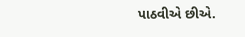પાઠવીએ છીએ.